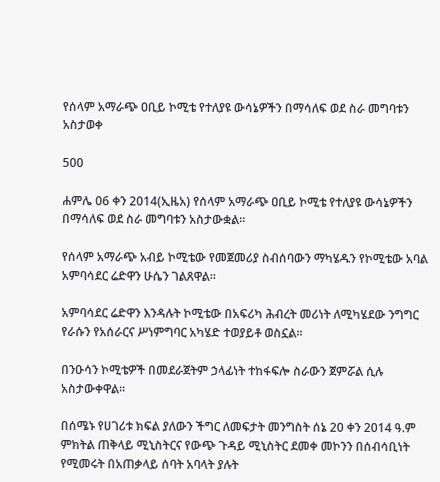የሰላም አማራጭ ዐቢይ ኮሚቴ የተለያዩ ውሳኔዎችን በማሳለፍ ወደ ስራ መግባቱን አስታወቀ

500

ሐምሌ 06 ቀን 2014(ኢዜአ) የሰላም አማራጭ ዐቢይ ኮሚቴ የተለያዩ ውሳኔዎችን በማሳለፍ ወደ ስራ መግባቱን አስታውቋል።

የሰላም አማራጭ አብይ ኮሚቴው የመጀመሪያ ስብሰባውን ማካሄዱን የኮሚቴው አባል አምባሳደር ሬድዋን ሁሴን ገልጸዋል።

አምባሳደር ሬድዋን እንዳሉት ኮሚቴው በአፍሪካ ሕብረት መሪነት ለሚካሄደው ንግግር የራሱን የአሰራርና ሥነምግባር አካሄድ ተወያይቶ ወስኗል።

በንዑሳን ኮሚቴዎች በመደራጀትም ኃላፊነት ተከፋፍሎ ስራውን ጀምሯል ሲሉ አስታውቀዋል።

በሰሜኑ የሀገሪቱ ክፍል ያለውን ችግር ለመፍታት መንግስት ሰኔ 20 ቀን 2014 ዓ.ም ምክትል ጠቅላይ ሚኒስትርና የውጭ ጉዳይ ሚኒስትር ደመቀ መኮንን በሰብሳቢነት የሚመሩት በአጠቃላይ ሰባት አባላት ያሉት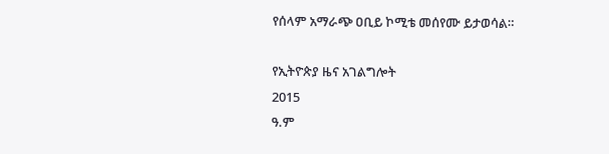የሰላም አማራጭ ዐቢይ ኮሚቴ መሰየሙ ይታወሳል።

የኢትዮጵያ ዜና አገልግሎት
2015
ዓ.ም